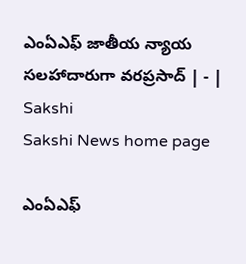ఎంఏఎఫ్‌ జాతీయ న్యాయ సలహాదారుగా వరప్రసాద్‌ | - | Sakshi
Sakshi News home page

ఎంఏఎఫ్‌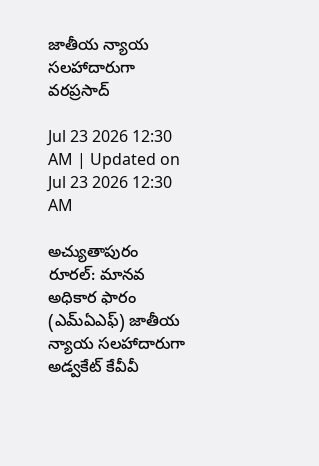జాతీయ న్యాయ సలహాదారుగా వరప్రసాద్‌

Jul 23 2026 12:30 AM | Updated on Jul 23 2026 12:30 AM

అచ్యుతాపురం రూరల్‌: మానవ అధికార ఫారం (ఎమ్‌ఏఎఫ్‌) జాతీయ న్యాయ సలహాదారుగా అడ్వకేట్‌ కేవీవీ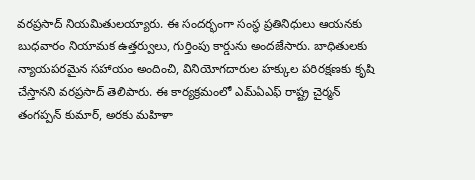వరప్రసాద్‌ నియమితులయ్యారు. ఈ సందర్భంగా సంస్థ ప్రతినిధులు ఆయనకు బుధవారం నియామక ఉత్తర్వులు, గుర్తింపు కార్డును అందజేసారు. బాధితులకు న్యాయపరమైన సహాయం అందించి, వినియోగదారుల హక్కుల పరిరక్షణకు కృషి చేస్తానని వరప్రసాద్‌ తెలిపారు. ఈ కార్యక్రమంలో ఎమ్‌ఏఎఫ్‌ రాష్ట్ర చైర్మన్‌ తంగప్పన్‌ కుమార్‌, అరకు మహిళా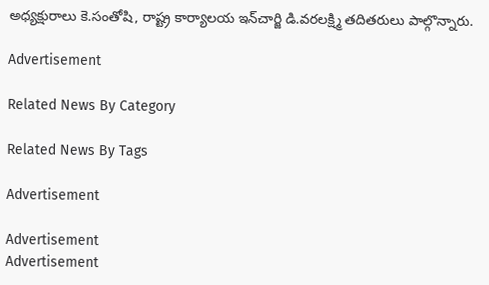అధ్యక్షురాలు కె.సంతోషి, రాష్ట్ర కార్యాలయ ఇన్‌చార్జి డి.వరలక్ష్మి తదితరులు పాల్గొన్నారు.

Advertisement

Related News By Category

Related News By Tags

Advertisement

Advertisement
Advertisement